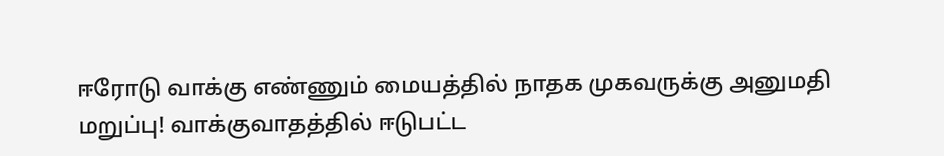ஈரோடு வாக்கு எண்ணும் மையத்தில் நாதக முகவருக்கு அனுமதி மறுப்பு! வாக்குவாதத்தில் ஈடுபட்ட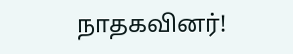நாதகவினர்!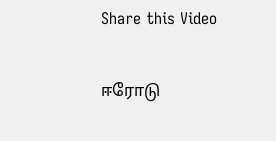Share this Video

ஈரோடு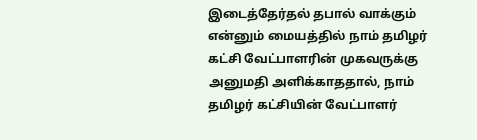இடைத்தேர்தல் தபால் வாக்கும் என்னும் மையத்தில் நாம் தமிழர் கட்சி வேட்பாளரின் முகவருக்கு அனுமதி அளிக்காததால், நாம் தமிழர் கட்சியின் வேட்பாளர்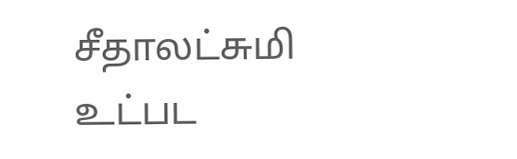சீதாலட்சுமி உட்பட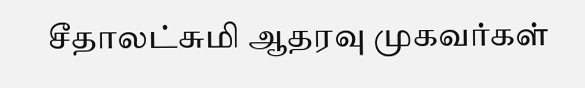சீதாலட்சுமி ஆதரவு முகவர்கள்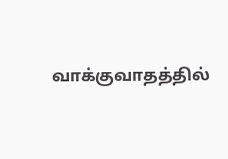வாக்குவாதத்தில்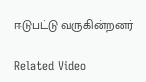ஈடுபட்டு வருகின்றனர்

Related Video